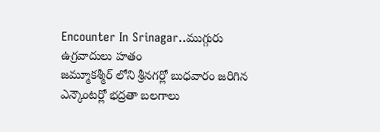Encounter In Srinagar..ముగ్గురు ఉగ్రవాదులు హతం
జమ్మూకశ్మీర్ లోని శ్రీనగర్లో బుధవారం జరిగిన ఎన్కౌంటర్లో భద్రతా బలగాలు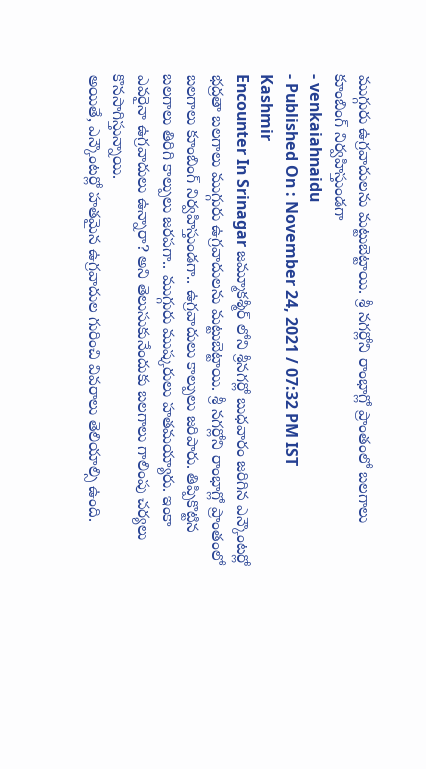ముగ్గురు ఉగ్రవాదులను మట్టుబెట్టాయి. శ్రీ నగర్లోని రాంభాగ్లో ప్రాంతంలో బలగాలు కూంబింగ్ నిర్వహిస్తుండగా
- venkaiahnaidu
- Published On : November 24, 2021 / 07:32 PM IST
Kashmir
Encounter In Srinagar జమ్మూకశ్మీర్ లోని శ్రీనగర్లో బుధవారం జరిగిన ఎన్కౌంటర్లో భద్రతా బలగాలు ముగ్గురు ఉగ్రవాదులను మట్టుబెట్టాయి. శ్రీ నగర్లోని రాంభాగ్లో ప్రాంతంలో బలగాలు కూంబింగ్ నిర్వహిస్తుండగా.. ఉగ్రవాదులు కాల్పులు జరిపారు. తిప్పికొట్టిన బలగాలు తిరిగి కాల్పులు జరపగా.. ముగ్గురు ముష్కరులు హతమయ్యారు. ఇంకా ఎవరైనా ఉగ్రవాదులు ఉన్నారా? అని తెలుసుకునేందుకు బలగాలు గాలింపు చర్యలు కొనసాగిస్తున్నాయి.
అయితే, ఎన్కౌంటర్లో హతమైన ఉగ్రవాదుల గురించి వివరాలు తెలియాల్సి ఉంది.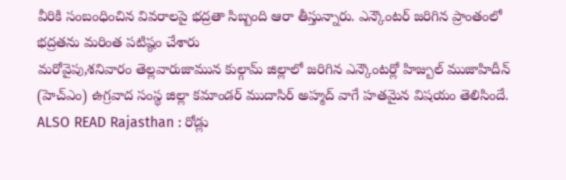వీరికి సంబంధించిన వివరాలపై భద్రతా సిబ్బంది ఆరా తీస్తున్నారు. ఎన్కౌంటర్ జరిగిన ప్రాంతంలో భద్రతను మరింత పటిష్ఠం చేశారు
మరోవైపు,శనివారం తెల్లవారుజామున కుల్గామ్ జిల్లాలో జరిగిన ఎన్కౌంటర్లో హిజ్బుల్ ముజాహిదీన్ (హెచ్ఎం) ఉగ్రవాద సంస్థ జిల్లా కమాండర్ ముదాసిర్ అహ్మద్ వాగే హతమైన విషయం తెలిసిందే.
ALSO READ Rajasthan : రోడ్లు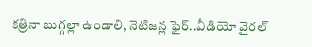కత్రినా బుగ్గల్లా ఉండాలి, నెటిజన్ల ఫైర్..వీడియో వైరల్